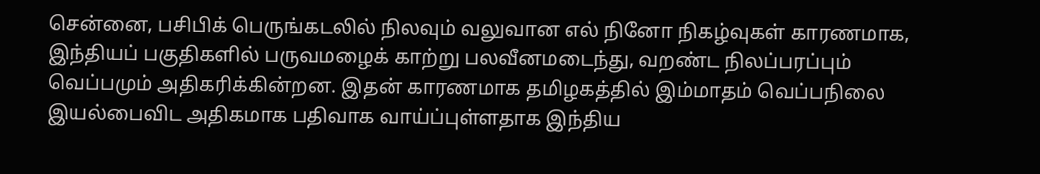சென்னை, பசிபிக் பெருங்கடலில் நிலவும் வலுவான எல் நினோ நிகழ்வுகள் காரணமாக, இந்தியப் பகுதிகளில் பருவமழைக் காற்று பலவீனமடைந்து, வறண்ட நிலப்பரப்பும் வெப்பமும் அதிகரிக்கின்றன. இதன் காரணமாக தமிழகத்தில் இம்மாதம் வெப்பநிலை இயல்பைவிட அதிகமாக பதிவாக வாய்ப்புள்ளதாக இந்திய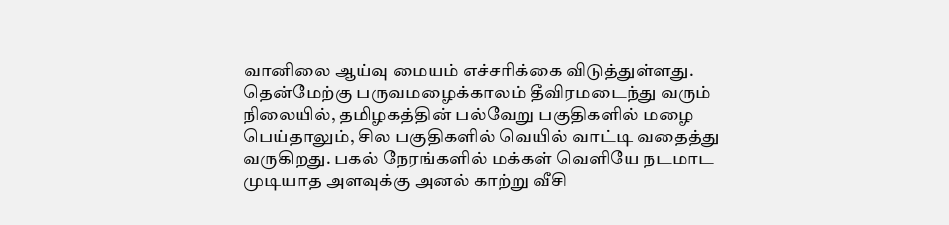வானிலை ஆய்வு மையம் எச்சரிக்கை விடுத்துள்ளது. தென்மேற்கு பருவமழைக்காலம் தீவிரமடைந்து வரும் நிலையில், தமிழகத்தின் பல்வேறு பகுதிகளில் மழை பெய்தாலும், சில பகுதிகளில் வெயில் வாட்டி வதைத்து வருகிறது. பகல் நேரங்களில் மக்கள் வெளியே நடமாட முடியாத அளவுக்கு அனல் காற்று வீசி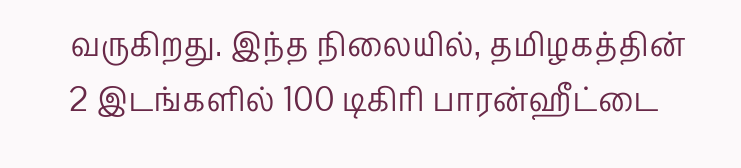வருகிறது. இந்த நிலையில், தமிழகத்தின் 2 இடங்களில் 100 டிகிரி பாரன்ஹீட்டை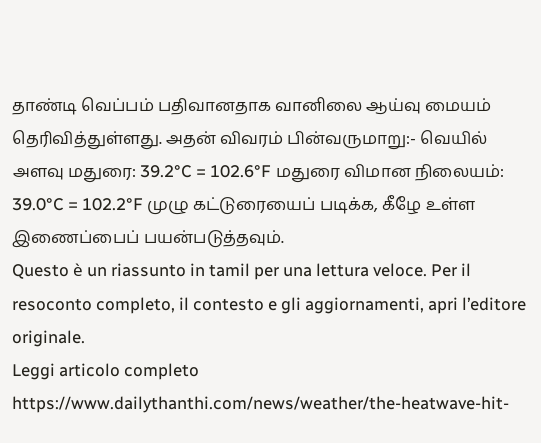தாண்டி வெப்பம் பதிவானதாக வானிலை ஆய்வு மையம் தெரிவித்துள்ளது. அதன் விவரம் பின்வருமாறு:- வெயில் அளவு மதுரை: 39.2°C = 102.6°F மதுரை விமான நிலையம்: 39.0°C = 102.2°F முழு கட்டுரையைப் படிக்க, கீழே உள்ள இணைப்பைப் பயன்படுத்தவும்.
Questo è un riassunto in tamil per una lettura veloce. Per il resoconto completo, il contesto e gli aggiornamenti, apri l’editore originale.
Leggi articolo completo
https://www.dailythanthi.com/news/weather/the-heatwave-hit-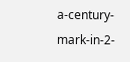a-century-mark-in-2-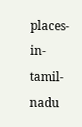places-in-tamil-nadu